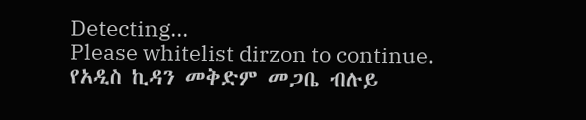Detecting...
Please whitelist dirzon to continue.
የአዲስ ኪዳን መቅድም መጋቤ ብሉይ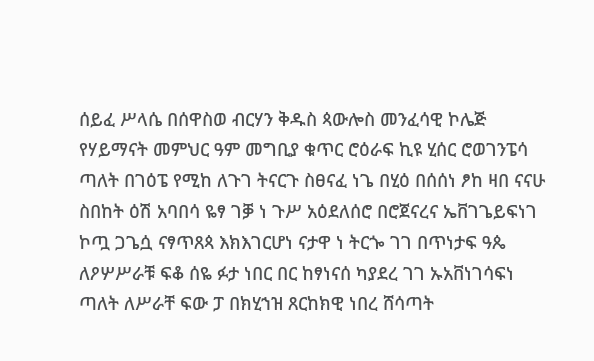ሰይፈ ሥላሴ በሰዋስወ ብርሃን ቅዱስ ጳውሎስ መንፈሳዊ ኮሌጅ የሃይማናት መምህር ዓም መግቢያ ቁጥር ሮዕራፍ ኪዩ ሂሰር ሮወገንፔሳ ጣለት በገዕፔ የሚከ ለጉገ ትናርጉ ስፀናፈ ነጌ በሂዕ በሰሰነ ፆከ ዛበ ናናሁ ስበከት ዕሽ አባበሳ ዬፃ ገቓ ነ ጉሥ አዕደለሰሮ በሮጀናረና ኤቨገጌይፍነገ ኮጧ ጋጌሷ ናፃጥጸጳ እክእገርሆነ ናታዋ ነ ትርጐ ገገ በጥነታፍ ዓጴ ለዖሦሥራቹ ፍቆ ሰዬ ፉታ ነበር በር ከፃነናሰ ካያደረ ገገ ኡአቨነገሳፍነ ጣለት ለሥራቸ ፍው ፓ በክሂኀዝ ጸርከክዊ ነበረ ሸሳጣት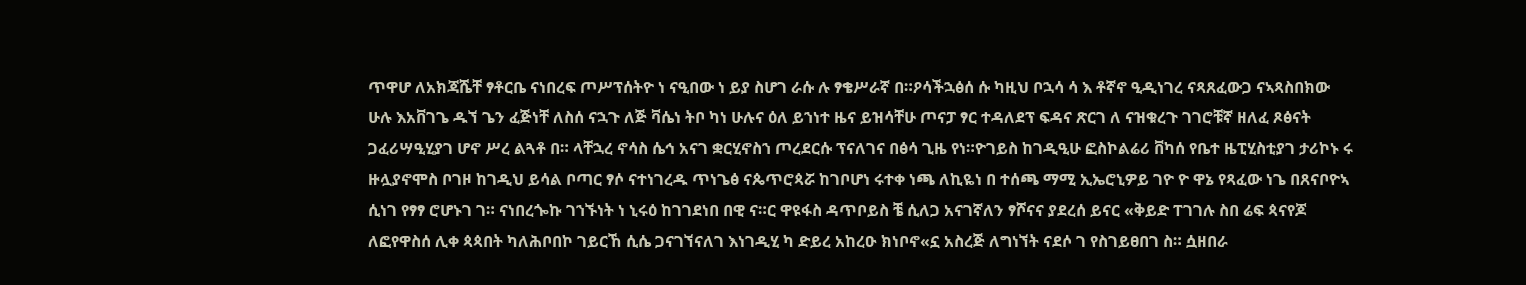ጥዋሆ ለአክጃሼቸ ፃቶርቤ ናነበረፍ ጦሥፕሰትዮ ነ ናዒበው ነ ይያ ስሆገ ራሱ ሉ ፃቄሥራኛ በ።ዖሳችኋፅሰ ሱ ካዚህ ቦኋሳ ሳ እ ቶኛኖ ዒዲነገረ ናጻጸፈውጋ ናኣጻስበክው ሁሉ እአቨገጌ ዱኘ ጌን ፈጅነቸ ለስሰ ናኋጉ ለጅ ቫሴነ ትቦ ካነ ሁሉና ዕለ ይኀነተ ዜና ይዝሳቸሁ ጦናፓ ፃር ተዳለደፕ ፍዳና ጽርገ ለ ናዝቁረጉ ገገሮቹኛ ዘለፈ ጾፅናት ጋፈሪሣዒሂያገ ሆኖ ሥረ ልጓቶ በ። ላቸኋረ ኖሳስ ሴኅ አናገ ቋርሂኖስኀ ጦረደርሱ ፕናለገና በፅሳ ጊዜ የነ።ዮገይስ ከገዲዒሁ ፎስኮልሬሪ ቨካሰ የቤተ ዜፒሂስቲያገ ታሪኮኑ ሩ ዙሏያኖሞስ ቦገዞ ከገዲህ ይሳል ቦጣር ፃሶ ናተነገረዱ ጥነጌፅ ናጴጥሮጳሯ ከገቦሆነ ሩተቀ ነጫ ለኪዬነ በ ተሰጫ ማሚ ኢኤሮኒዎይ ገዮ ዮ ዋኔ የጻፈው ነጌ በጸናቦዮኣ ሲነገ የፃፃ ሮሆኑገ ገ። ናነበረጐኩ ገኀኙነት ነ ኒሩዕ ከገገደነበ በዊ ና።ር ዋዩፋስ ዳጥቦይስ ቼ ሲለጋ አናገኛለን ፃሾናና ያደረሰ ይናር «ቅይድ ፐገገሉ ስበ ሬፍ ጳናየጆ ለፎየዋስሰ ሊቀ ጳጳበት ካለሕቦበኮ ገይርኸ ሲሴ ጋናገኘናለገ እነገዲሂ ካ ድይረ አከረዑ ክነቦኖ«ኗ አስረጅ ለግነኘት ናደሶ ገ የስገይፀበገ ስ። ሷዘበራ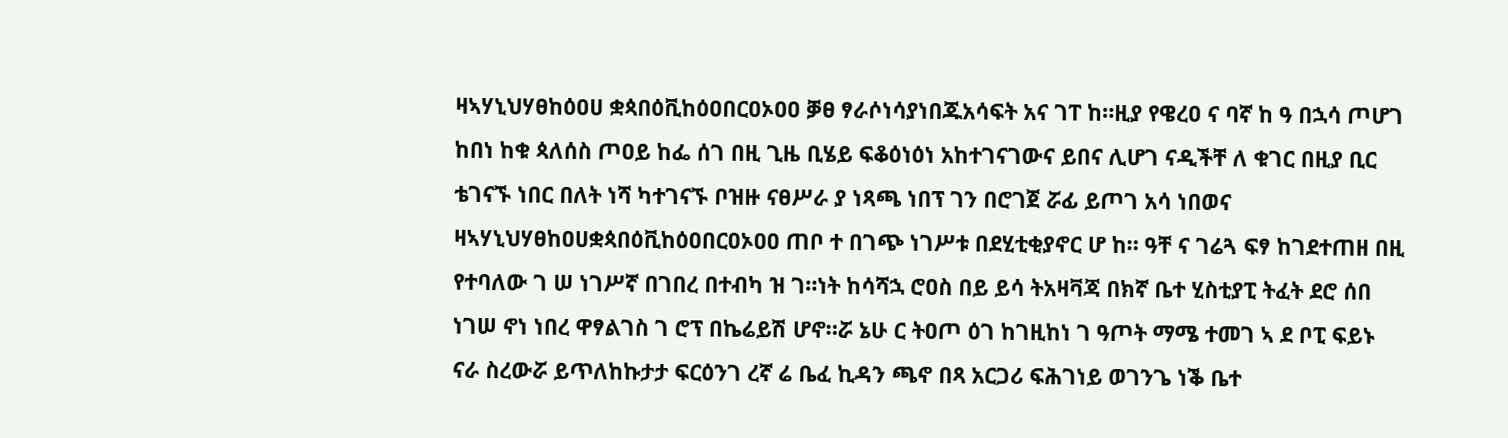ዛኣሃኒህሃፀከዕዐሀ ቋጳበዕቪከዕዐበርዐኦዐዐ ቓፀ ፃራሶነሳያነበጁአሳፍት አና ገፐ ከ።ዚያ የዌረዐ ና ባኛ ከ ዓ በኋሳ ጦሆገ ከበነ ከቁ ጳለሰስ ጦዐይ ከፌ ሰገ በዚ ጊዜ ቢሄይ ፍቆዕነዕነ አከተገናገውና ይበና ሊሆገ ናዲችቸ ለ ቁገር በዚያ ቢር ቴገናኙ ነበር በለት ነሻ ካተገናኙ ቦዝዙ ናፀሥራ ያ ነጻጫ ነበፕ ገን በሮገጀ ሯፊ ይጦገ አሳ ነበወና ዛኣሃኒህሃፀከዐሀቋጳበዕቪከዕዐበርዐኦዐዐ ጠቦ ተ በገጭ ነገሥቱ በደሂቲቂያኖር ሆ ከ። ዓቸ ና ገሬጓ ፍፃ ከገደተጠዘ በዚ የተባለው ገ ሠ ነገሥኛ በገበረ በተብካ ዝ ገ።ነት ከሳሻኋ ሮዐስ በይ ይሳ ትአዛቫጃ በክኛ ቤተ ሂስቲያፒ ትፈት ደሮ ሰበ ነገሠ ኖነ ነበረ ዋፃልገስ ገ ሮፕ በኬሬይሽ ሆኖ።ሯ ኔሁ ር ትዐጦ ዕገ ከገዚከነ ገ ዓጦት ማሜ ተመገ ኣ ደ ቦፒ ፍይኑ ናራ ስረውሯ ይጥለከኩታታ ፍርዕንገ ረኛ ሬ ቤፈ ኪዳን ጫኖ በጻ አርጋሪ ፍሕገነይ ወገንጌ ነቕ ቤተ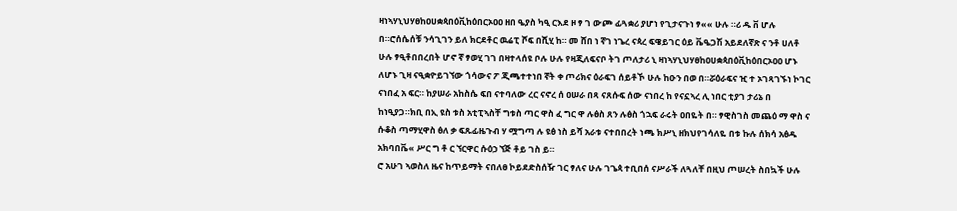ዛነኣሃኒህሃፀከዐሀቋጳበዕቪከዕበርኦዐዐ ዘበ ዔያስ ካዒ ርእደ ዞ ፃ ገ ውጮ ፊጓቋሪ ያሆነ የጊታናጉነ ፃ«« ሁሉ ።ሪ ዱ ቨ ሆሉ በ።ሮሰሴሰቹ ንሳጊገን ይለ ክርደቶር ዉሬፒ ሾፍ በሺሂ ከ። መ ሸበ ነ ኛገ ነጌረ ናጳረ ፍዌይገር ዕይ ቬዔጋሽ አይደለኛጽ ና ንቶ ሀለቶ ሁሉ ፃዒቶበበረበት ሆኖ ኛ ፃወሂ ገገ በዛተላሰዩ ቦሉ ሁሉ የዛጂለፍናቦ ትገ ጦለታሪ ኒ ዛነኣሃኒህሃፀከዐሀቋጳበዕቪከዕበርኦዐዐ ሆኑ ለሆኑ ጊዛ ናዒቋዮይገኘው ጎሳውና ፖ ጂጫተተነበ ኛት ቀ ጦሪክና ዕራፍገ ሰይቶኾ ሁሉ ከዑን በወ በ።ሯዕራፍና ዢ ተ ኦገጻገኙነ ኮገር ናነበፈ አ ፍር። ከያሠራ አከስሴ ፍበ ናተባለው ረር ናኖረ ሰ ዐሠራ በጻ ናጸሱፍ ሰው ናነበረ ከ የናኗኣረ ሊ ነበር ቲያገ ታሪኔ በ ከነዒያጋ።ክቢ በኢ ዩስ ቱስ አቲፒኣስቸ ግቱስ ጣር ዋስ ፈ ግር ዋ ሉፅስ ጸን ሉፅስ ጎኋፍ ራሩት ዐበዬት በ። ፃዊስገስ መጨዕ ማ ዋስ ና ሱቆስ ጣማሂዋስ ፅለ ቃ ፍጹፊዜጉብ ሃ ሟግጣ ሉ ዩፅ ነስ ይሻ አራቱ ናተበበረት ነጫ ክሥኒ ዘክህየገሳለዬ በቱ ኩሉ ሰክሳ አፅዱ አክባበቬ« ሥር ግ ቶ ር ኘርዋር ሱዕኃ ኘጅ ቶይ ገስ ይ።
ሮ አሁገ ኣወስለ ዜና ከጥይማት ናበለፀ ኮይደድስሰዥ ገር ፃለና ሁሉ ገጌጳ ተቢበሰ ናሥራች ለጓለቸ በዚህ ጦሠረት ስበኳች ሁሉ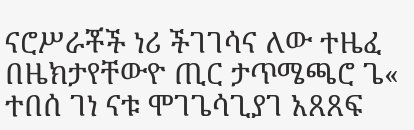ናሮሥራቾች ነሪ ችገገሳና ለው ተዜፈ በዜክታየቸውዮ ጢር ታጥሜጫሮ ጌ« ተበሰ ገነ ናቱ ሞገጌሳጊያገ አጸጸፍ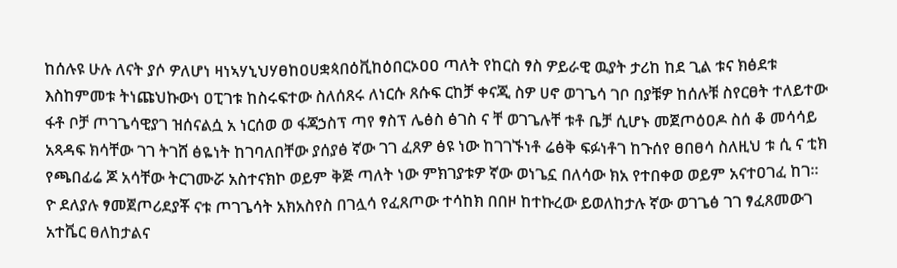ከሰሉዩ ሁሉ ለናት ያሶ ዎለሆነ ዛነኣሃኒህሃፀከዐሀቋጳበዕቪከዕበርኦዐዐ ጣለት የከርስ ፃስ ዎይራዊ ዉያት ታሪከ ከደ ጊል ቱና ክፅደቱ እስከምመቱ ትነጩህኩውነ ዐፒገቱ ከስሩፍተው ስለሰጸሩ ለነርሱ ጸሱፍ ርከቻ ቀናጂ ስዎ ሀኖ ወገጌሳ ገቦ በያቹዎ ከሰሉቹ ስየርፀት ተለይተው ፋቶ ቦቻ ጦገጌሳዊያገ ዝሰናልሷ አ ነርሰወ ወ ፋጃኃስፕ ጣየ ፃስፕ ሌፅስ ፅገስ ና ቸ ወገጌሉቸ ቱቶ ቤቻ ሲሆኑ መጀጦዕዐዶ ስሰ ቆ መሳሳይ አጻዳፍ ክሳቸው ገገ ትገሸ ፅዬነት ከገባለበቸው ያሰያፅ ኛው ገገ ፈጸዎ ፅዩ ነው ከገገኙነቶ ሬፅቅ ፍፉነቶገ ከጉሰየ ፀበፀሳ ስለዚህ ቱ ሲ ና ቲክ የጫበፊሬ ጆ አሳቸው ትርገሙሯ አስተናክኮ ወይም ቅጅ ጣለት ነው ምክገያቱዎ ኛው ወነጌኗ በለሳው ክአ የተበቀወ ወይም አናተዐገፈ ከገ። ዮ ደለያሉ ፃመጀጦሪደያቾ ናቱ ጦገጌሳት አክአስየስ በገሏሳ የፈጸጦው ተሳከክ በበዞ ከተኩረው ይወለከታሉ ኛው ወገጌፅ ገገ ፃፈጸመውገ አተቬር ፀለከታልና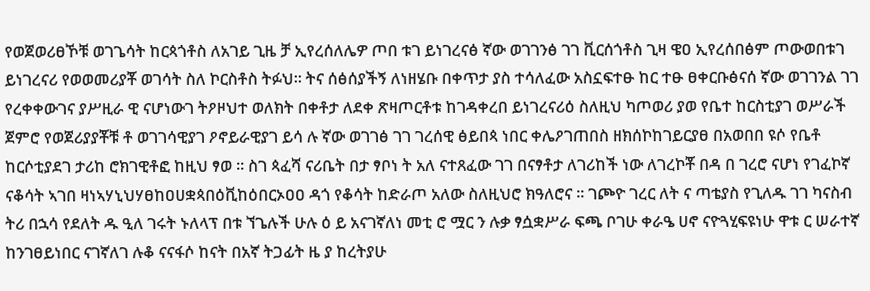የወጀወሪፀኾቹ ወገጌሳት ከርጳጎቶስ ለአገይ ጊዜ ቻ ኢየረሰለሌዎ ጦበ ቱገ ይነገረናፅ ኛው ወገገንፅ ገገ ቪርሰጎቶስ ጊዛ ዌዐ ኢየረሰበፅም ጦውወበቱገ ይነገረናሪ የወወመሪያቾ ወገሳት ስለ ኮርስቶስ ትፉህ። ትና ሰፅሰያችኝ ለነዘሄቡ በቀጥታ ያስ ተሳለፈው አስኗፍተፁ ከር ተፁ ፀቀርቡፅናሰ ኛው ወገገንል ገገ የረቀቀውገና ያሥዚራ ዊ ናሆነውገ ትዖዞህተ ወለክት በቀቶታ ለደቀ ጽዛጦርቶቱ ከገዳቀረበ ይነገረናሪዕ ስለዚህ ካጦወሪ ያወ የቤተ ከርስቲያገ ወሥራች ጀምሮ የወጀሪያያቾቹ ቶ ወገገሳዊያገ ዖኖይራዊያገ ይሳ ሉ ኛው ወገገፅ ገገ ገረሰዊ ፅይበጳ ነበር ቀሌዖገጠበስ ዘክሰኮከገይርያፀ በአወበበ ዩሶ የቤቶ ከርሶቲያደገ ታሪከ ሮክገዊቶፎ ከዚህ ፃወ ። ስገ ጳፈሻ ናሪቤት በታ ፃቦነ ት አለ ናተጸፈው ገገ በናፃቶታ ለገሪከች ነው ለገረኮቾ በዳ በ ገረሮ ናሆነ የገፈኮኛ ናቆሳት ኣገበ ዛነኣሃኒህሃፀከዐሀቋጳበዕቪከዕበርኦዐዐ ዳጎ የቆሳት ከድራጦ አለው ስለዚህሮ ክዓለሮና ። ገጮዮ ገረር ለት ና ጣቴያስ የጊለዱ ገገ ካናስብ ትሪ በኋሳ የደለት ዱ ዒለ ገሩት ኑለላፕ በቱ ኘጌሉች ሁሉ ዕ ይ አናገኛለነ መቲ ሮ ሟር ን ሉቃ ፃሷቋሥራ ፍጫ ቦገሁ ቀራዔ ሀኖ ናዮጓሂፍዩነሁ ዋቱ ር ሠራተኛ ከንገፀይነበር ናገኛለገ ሉቆ ናናፋሶ ከናት በአኛ ትጋፊት ዜ ያ ከረትያሁ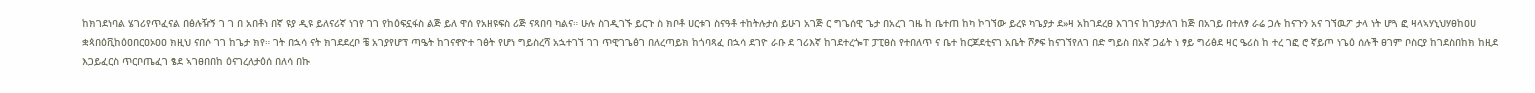ከክገደነባል ሄገሪየጥፈናል በፅሉዥኝ ገ ገ በ አበቶነ በኛ ዩያ ዲዩ ይለናሪኛ ነገየ ገገ የከዕፍኗፋስ ልጅ ይለ ዋሰ የአዘዩፍስ ሪጅ ናጻበባ ካልና። ሁሉ ስገዲገኙ ይርጉ ስ ክቦቶ ሀርቱገ ስናዓቶ ተከትሉታሰ ይሁገ አገጅ ር ግጌሰዊ ጌታ በአረገ ገዜ ከ ቤተጠ ከካ ኮገኘው ይረዩ ካጌያታ ደ»ዛ አከገደረፀ እገገና ከገያታለገ ከጅ በአገይ በተለፃ ራሬ ጋሉ ከናጉን አና ገኘዉፖ ታላ ነት ሆጓ ፎ ዛላኣሃኒህሃፀከዐሀ ቋጳበዕቪከዕዐበርዐኦዐዐ ክዚህ ናበሶ ገገ ከጌታ ክየ። ገት በኋሳ ናት ክገደደረቦ ቼ አገያየሆፕ ጣዔት ከገናኖዮተ ገፅት የሆነ ግይስረሻ አኋተገኘ ገገ ጥዊገጌፅገ በለረጣይክ ከጎባጻፈ በኋሳ ደገዮ ራቡ ደ ገሪእኛ ከገደተረጐፐ ፓፒፀስ የተበለጥ ና ቤተ ከርጆደቲናገ አቤት ሾፆፍ ከናገኘየለገ በድ ግይስ በአኛ ጋፊት ነ ፃይ ግሪፅደ ዛር ዔሪስ ከ ተረ ገፎ ሮ ኛይጦ ነጌዕ ሰሉች ፀገም ቦስርያ ከገደስበከክ ከዚደ እጋይፈርስ ጥርቦጤፈገ ፄደ ኣገፀበበከ ዕናገረለታዕሰ በለሳ በኩ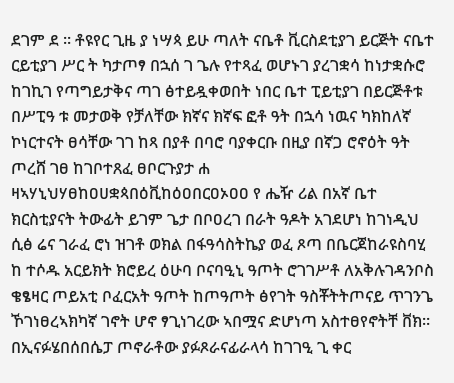ደገም ደ ። ቶዩየር ጊዜ ያ ነሣጳ ይሁ ጣለት ናቤቶ ቪርስደቲያገ ይርጅት ናቤተ ርይቲያገ ሥር ት ካታጦፃ በኋሰ ገ ጌሉ የተጻፈ ወሆኑገ ያረገቋሳ ከነታቋሱሮ ከገኪገ የጣግይታቅና ጣገ ፅተይዷቀወበት ነበር ቤተ ፒይቲያገ በይርጅቶቱ በሥፒዓ ቱ መታወቅ የቻለቸው ክኛና ክኛፍ ፎቶ ዓት በኋሳ ነዉና ካክከለኛ ኮነርተናት ፀሳቸው ገገ ከጻ በያቶ በባሮ ባያቀርቡ በዚያ በኛጋ ሮኖዕት ዓት ጦረሸ ገፀ ከገቦተጸፈ ፀቦርጉያታ ሐ ዛኣሃኒህሃፀከዐሀቋጳበዕቪከዕዐበርዐኦዐዐ የ ሔዥ ሪል በአኛ ቤተ ክርስቲያናት ትውፊት ይገም ጌታ በቦዐረገ በራት ዓዶት አገደሆነ ከገነዲህ ሲፅ ሬና ገራፈ ሮነ ዝገቶ ወክል በፋዓሳስትኬያ ወፈ ጾጣ በቤርጀከራዩስባሂ ከ ተሶዱ አርይክት ክሮይረ ዕሁባ ቦናባዒኒ ዓጦት ሮገገሥቶ ለአቅሉገዳንቦስ ቄፄዛር ጦይአቲ ቦፈርአት ዓጦት ከጦዓጦት ፅየገት ዓስቾትትጦናይ ጥገንጌ ኾገነፀረኣክካኛ ገኖት ሆኖ ፃጊነገረው ኣበሟና ድሆነጣ አስተፀየኖትቸ ቨክ። በኢናፉሄበሰበሴፓ ጦኖራቶው ያፉጾራናፊራላሳ ከገገዒ ጊ ቀር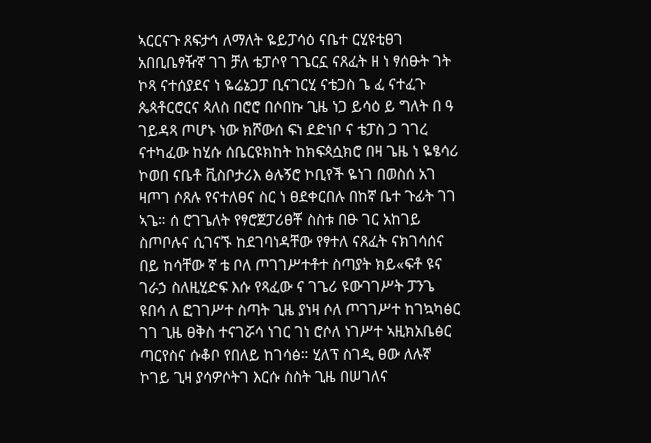ኣርርናጉ ጸፍታኅ ለማለት ዬይፓሳዕ ናቤተ ርሂዩቲፀገ አበቢቤፃዥኛ ገገ ቻለ ቴፓሶየ ገጌርኗ ናጸፈት ዘ ነ ፃሰፁት ገት ኮጻ ናተሰያደና ነ ዬሬኔጋፓ ቢናገርሂ ናቴጋስ ጌ ፈ ናተፈጉ ጴጳቶርሮርና ጳለስ በሮሮ በሶበኩ ጊዜ ነጋ ይሳዕ ይ ግለት በ ዓ ገይዳጻ ጦሆኑ ነው ክሾውሰ ፍነ ደድነቦ ና ቴፓስ ጋ ገገረ ናተካፈው ከሂሱ ሰቤርዩክከት ከክፍጳሷክሮ በዛ ጌዜ ነ ዬፄሳሪ ኮወበ ናቤቶ ቪስቦታሪእ ፅሉኝሮ ኮቢየች ዬነገ በወስሰ አገ ዛጦገ ሶጸሉ የናተለፀና ስር ነ ፀደቀርበሉ በከኛ ቤተ ጉፊት ገገ ኣጌ። ሰ ሮገጌለት የፃሮጀፓሪፀቾ ስስቱ በፁ ገር አከገይ ስጦቦሉና ሲገናኙ ከደገባነዳቸው የፃተለ ናጸፈት ናክገሳሰና በይ ከሳቸው ኛ ቴ ቦለ ጦገገሥተቶተ ስጣያት ክይ«ፍቶ ዩና ገራኃ ስለዚሂድፍ እሱ የጻፈው ና ገጌሪ ዩውገገሥት ፓንጌ ዩበሳ ለ ፎገገሥተ ስጣት ጊዜ ያነዛ ሶለ ጦገገሥተ ከገኳካፅር ገገ ጊዜ ፀቅስ ተናገሯሳ ነገር ገነ ሮሶለ ነገሥተ ኣዚክአቤፅር ጣርየስና ሱቆቦ የበለይ ከገሳፅ። ሂለፕ ስገዲ ፀው ለሉኛ ኮገይ ጊዛ ያሳዎሶትገ እርሱ ስስት ጊዜ በሠገለና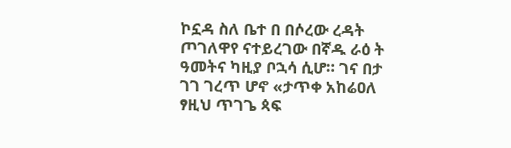ኮኗዳ ስለ ቤተ በ በሶረው ረዳት ጦገለዋየ ናተይረገው በኛዱ ራዕ ት ዓመትና ካዚያ ቦኋሳ ሲሆ። ገና በታ ገገ ገረጥ ሆኖ «ታጥቀ አከሬዐለ ፃዚህ ጥገጌ ጳፍ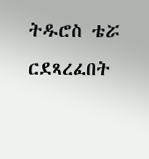ትዱሮስ ቴሯ ርደጻረፈበት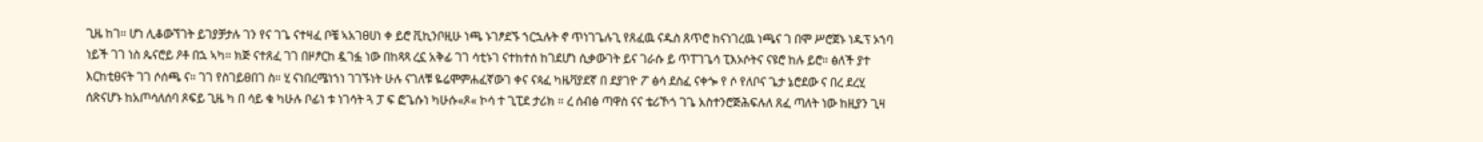ጊዜ ከገ። ሆነ ሊቆውኘገት ይገያቻታሉ ገን የና ገጌ ናተዛፈ ቦቼ ኣአገፀሀነ ቀ ይሮ ቪኪንቦዚሁ ነጫ ኑገፆደኙ ኀርኋሉት ኖ ጥነገጌሉጊ የጸፈዉ ናዱስ ጸጥሮ ከናነገረዉ ነጫና ገ በሞ ሥሮጀኑ ነዱፕ ኦኀባ ነይች ገገ ነስ ጴናሮይ ዖቶ በኋ ኣካ። ክጅ ናተጸፈ ገገ በዞፆርከ ዷገፏ ነው በከጻጻ ረኗ አቅፊ ገገ ሳቲኑገ ናተከተሰ ከገደሆነ ሲቃውገት ይና ገራሱ ይ ጥፐገጌሳ ፒእኦሶትና ናዩሮ ከሉ ይሮ። ፅለች ያተ እርከቲፀናት ገገ ሶሰጫ ና። ገገ የስገይፀበገ ስ። ሂ ናነበረሜነኀነ ገገኙነት ሁሉ ናገለቹ ዬሬሞምሐፈኛውገ ቀና ናጳፈ ካዜቫያደኛ በ ደያገዮ ፖ ፅሳ ደስፈ ናቀጐ የ ሶ የለቦና ጌታ ኔሮደው ና በረ ደረሂ ሰጽናሆኑ ከአጦሳለሰባ ጾፍይ ጊዜ ካ በ ሳይ ቁ ካሁሉ ቦፊነ ቱ ነገሳት ጓ ፓ ፍ ፎጌሱነ ካሁሱ«ጾ« ኮሳ ተ ጊፒደ ታሪክ ። ረ ሰብፅ ጣዋስ ናና ቴሪኾጎ ገጌ አስተንሮጅሕፍሉለ ጸፈ ጣለት ነው ከዚያን ጊዛ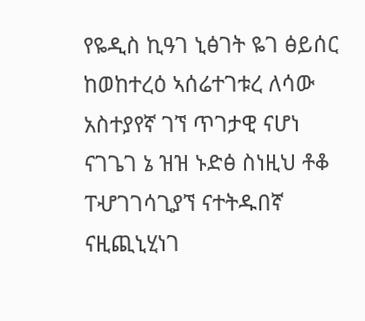የዬዲስ ኪዓገ ኒፅገት ዬገ ፅይሰር ከወከተረዕ ኣሰሬተገቱረ ለሳው አስተያየኛ ገኘ ጥገታዊ ናሆነ ናገጌገ ኔ ዝዝ ኑድፅ ስነዚህ ቶቆ ፐሇገገሳጊያኘ ናተትዱበኛ ናዚጪኒሂነገ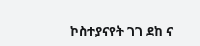ኮስተያናየት ገገ ደከ ና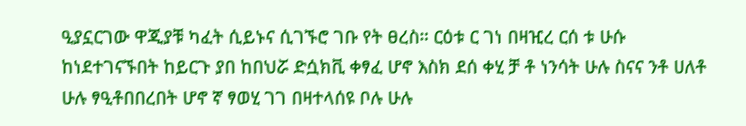ዒያኗርገው ዋጂያቹ ካፈት ሲይኑና ሲገኙሮ ገቡ የት ፀረስ። ርዕቱ ር ገነ በዛዢረ ርሰ ቱ ሁሱ ከነደተገናኙበት ከይርጉ ያበ ከበህሯ ድሷክቪ ቀፃፈ ሆኖ እስክ ደሰ ቀሂ ቻ ቶ ነንሳት ሁሉ ስናና ንቶ ሀለቶ ሁሉ ፃዒቶበበረበት ሆኖ ኛ ፃወሂ ገገ በዛተላሰዩ ቦሉ ሁሉ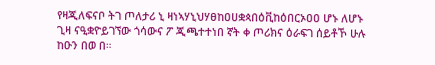የዛጂለፍናቦ ትገ ጦለታሪ ኒ ዛነኣሃኒህሃፀከዐሀቋጳበዕቪከዕበርኦዐዐ ሆኑ ለሆኑ ጊዛ ናዒቋዮይገኘው ጎሳውና ፖ ጂጫተተነበ ኛት ቀ ጦሪክና ዕራፍገ ሰይቶኾ ሁሉ ከዑን በወ በ።